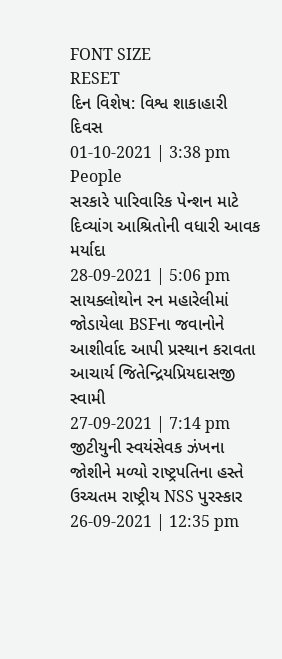FONT SIZE
RESET
દિન વિશેષ: વિશ્વ શાકાહારી દિવસ
01-10-2021 | 3:38 pm
People
સરકારે પારિવારિક પેન્શન માટે દિવ્યાંગ આશ્રિતોની વધારી આવક મર્યાદા
28-09-2021 | 5:06 pm
સાયક્લોથોન રન મહારેલીમાં જોડાયેલા BSFના જવાનોને આશીર્વાદ આપી પ્રસ્થાન કરાવતા આચાર્ય જિતેન્દ્રિયપ્રિયદાસજી સ્વામી
27-09-2021 | 7:14 pm
જીટીયુની સ્વયંસેવક ઝંખના જોશીને મળ્યો રાષ્ટ્રપતિના હસ્તે ઉચ્ચતમ રાષ્ટ્રીય NSS પુરસ્કાર
26-09-2021 | 12:35 pm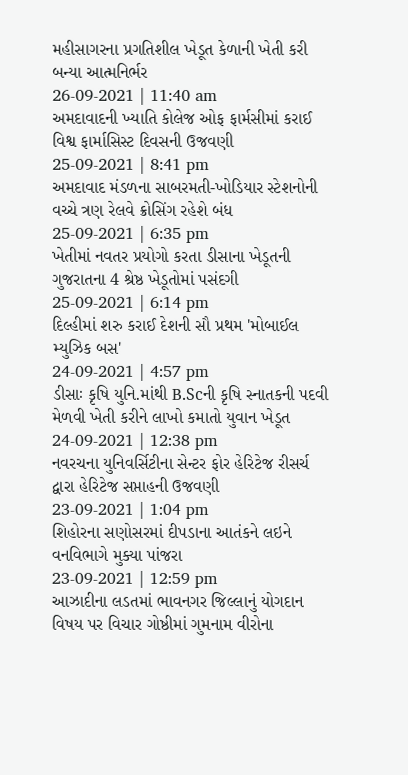મહીસાગરના પ્રગતિશીલ ખેડૂત કેળાની ખેતી કરી બન્યા આત્મનિર્ભર
26-09-2021 | 11:40 am
અમદાવાદની ખ્યાતિ કોલેજ ઓફ ફાર્મસીમાં કરાઈ વિશ્વ ફાર્માસિસ્ટ દિવસની ઉજવણી
25-09-2021 | 8:41 pm
અમદાવાદ મંડળના સાબરમતી-ખોડિયાર સ્ટેશનોની વચ્ચે ત્રણ રેલવે ક્રોસિંગ રહેશે બંધ
25-09-2021 | 6:35 pm
ખેતીમાં નવતર પ્રયોગો કરતા ડીસાના ખેડૂતની ગુજરાતના 4 શ્રેષ્ઠ ખેડૂતોમાં પસંદગી
25-09-2021 | 6:14 pm
દિલ્હીમાં શરુ કરાઈ દેશની સૌ પ્રથમ 'મોબાઈલ મ્યુઝિક બસ'
24-09-2021 | 4:57 pm
ડીસાઃ કૃષિ યુનિ.માંથી B.Scની કૃષિ સ્નાતકની પદવી મેળવી ખેતી કરીને લાખો કમાતો યુવાન ખેડૂત
24-09-2021 | 12:38 pm
નવરચના યુનિવર્સિટીના સેન્ટર ફોર હેરિટેજ રીસર્ચ દ્વારા હેરિટેજ સપ્તાહની ઉજવણી
23-09-2021 | 1:04 pm
શિહોરના સણોસરમાં દીપડાના આતંકને લઇને વનવિભાગે મુક્યા પાંજરા
23-09-2021 | 12:59 pm
આઝાદીના લડતમાં ભાવનગર જિલ્લાનું યોગદાન વિષય પર વિચાર ગોષ્ઠીમાં ગુમનામ વીરોના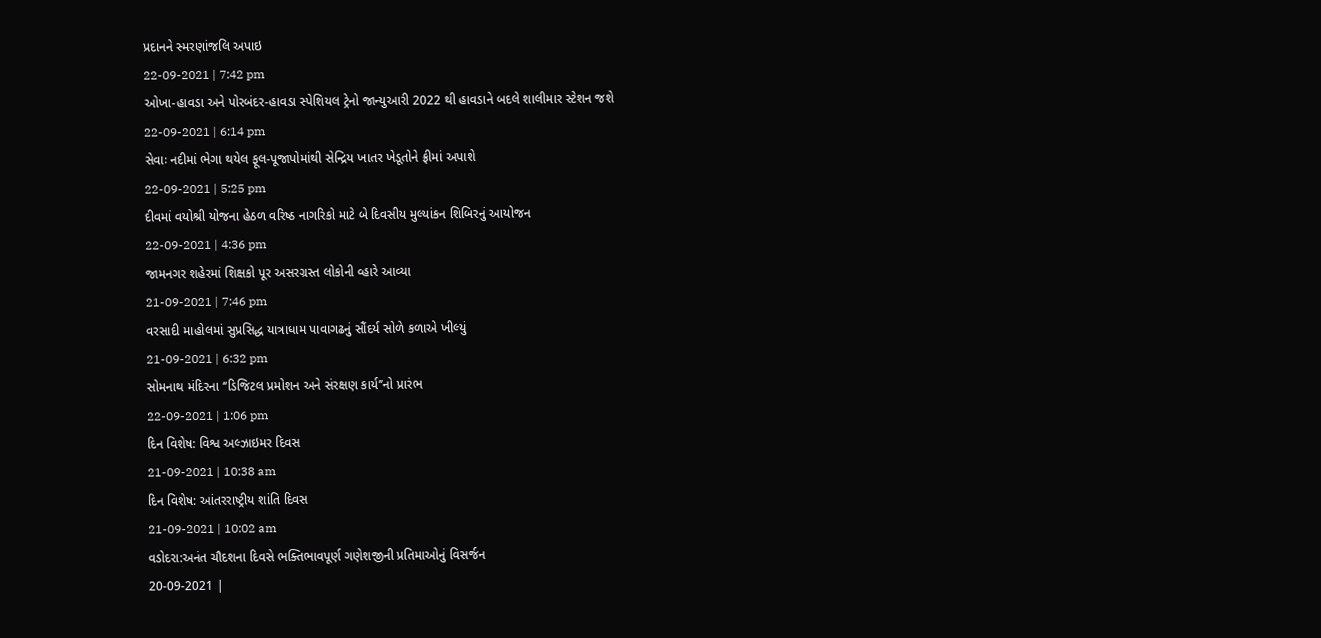પ્રદાનને સ્મરણાંજલિ અપાઇ
22-09-2021 | 7:42 pm
ઓખા-હાવડા અને પોરબંદર-હાવડા સ્પેશિયલ ટ્રેનો જાન્યુઆરી 2022 થી હાવડાને બદલે શાલીમાર સ્ટેશન જશે
22-09-2021 | 6:14 pm
સેવાઃ નદીમાં ભેગા થયેલ ફૂલ-પૂજાપોમાંથી સેન્દ્રિય ખાતર ખેડૂતોને ફ્રીમાં અપાશે
22-09-2021 | 5:25 pm
દીવમાં વયોશ્રી યોજના હેઠળ વરિષ્ઠ નાગરિકો માટે બે દિવસીય મુલ્યાંકન શિબિરનું આયોજન
22-09-2021 | 4:36 pm
જામનગર શહેરમાં શિક્ષકો પૂર અસરગ્રસ્ત લોકોની વ્હારે આવ્યા
21-09-2021 | 7:46 pm
વરસાદી માહોલમાં સુપ્રસિદ્ધ યાત્રાધામ પાવાગઢનું સૌંદર્ય સોળે કળાએ ખીલ્યું
21-09-2021 | 6:32 pm
સોમનાથ મંદિરના ‘‘ડિજિટલ પ્રમોશન અને સંરક્ષણ કાર્ય’’નો પ્રારંભ
22-09-2021 | 1:06 pm
દિન વિશેષ: વિશ્વ અલ્ઝાઇમર દિવસ
21-09-2021 | 10:38 am
દિન વિશેષ: આંતરરાષ્ટ્રીય શાંતિ દિવસ
21-09-2021 | 10:02 am
વડોદરા:અનંત ચૌદશના દિવસે ભક્તિભાવપૂર્ણ ગણેશજીની પ્રતિમાઓનું વિસર્જન
20-09-2021 |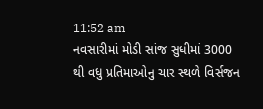11:52 am
નવસારીમાં મોડી સાંજ સુધીમાં 3000 થી વધુ પ્રતિમાઓનુ ચાર સ્થળે વિર્સજન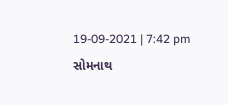19-09-2021 | 7:42 pm
સોમનાથ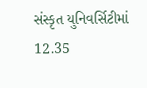સંસ્કૃત યુનિવર્સિટીમાં 12.35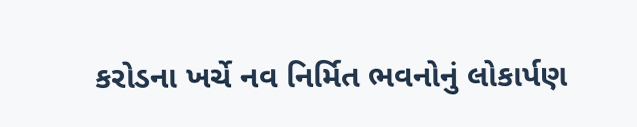કરોડના ખર્ચે નવ નિર્મિત ભવનોનું લોકાર્પણ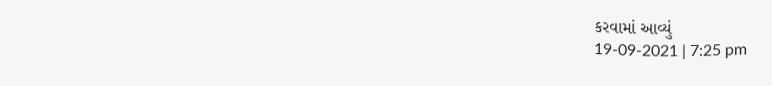કરવામાં આવ્યું
19-09-2021 | 7:25 pm